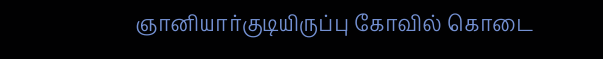ஞானியார்குடியிருப்பு கோவில் கொடை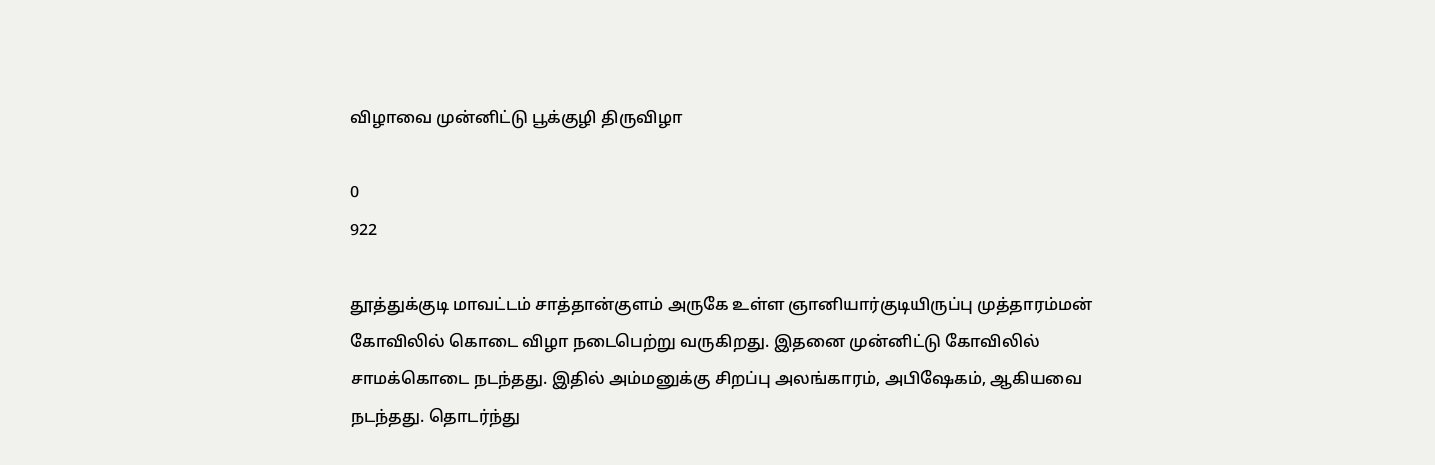விழாவை முன்னிட்டு பூக்குழி திருவிழா

0
922

தூத்துக்குடி மாவட்டம் சாத்தான்குளம் அருகே உள்ள ஞானியார்குடியிருப்பு முத்தாரம்மன் கோவிலில் கொடை விழா நடைபெற்று வருகிறது. இதனை முன்னிட்டு கோவிலில் சாமக்கொடை நடந்தது. இதில் அம்மனுக்கு சிறப்பு அலங்காரம், அபிஷேகம், ஆகியவை நடந்தது. தொடர்ந்து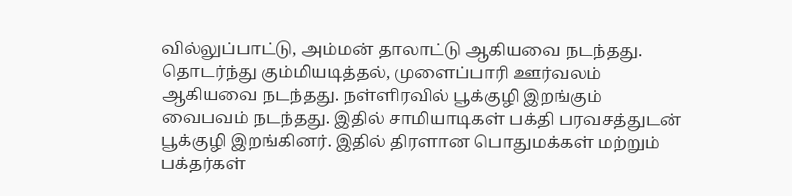வில்லுப்பாட்டு, அம்மன் தாலாட்டு ஆகியவை நடந்தது. தொடர்ந்து கும்மியடித்தல், முளைப்பாரி ஊர்வலம் ஆகியவை நடந்தது. நள்ளிரவில் பூக்குழி இறங்கும் வைபவம் நடந்தது. இதில் சாமியாடிகள் பக்தி பரவசத்துடன் பூக்குழி இறங்கினர். இதில் திரளான பொதுமக்கள் மற்றும் பக்தர்கள்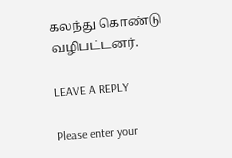கலந்து கொண்டு வழிபட்டனர்.

LEAVE A REPLY

Please enter your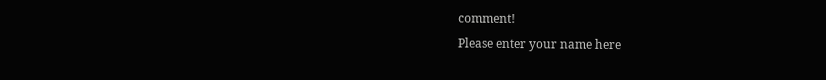comment!
Please enter your name here